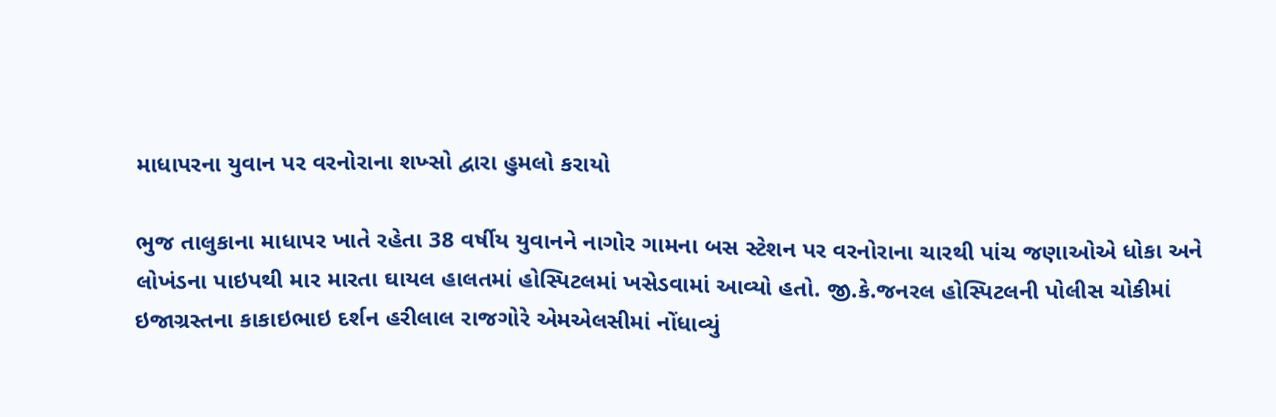માધાપરના યુવાન પર વરનોરાના શખ્સો દ્વારા હુમલો કરાયો

ભુજ તાલુકાના માધાપર ખાતે રહેતા 38 વર્ષીય યુવાનને નાગોર ગામના બસ સ્ટેશન પર વરનોરાના ચારથી પાંચ જણાઓએ ધોકા અને લોખંડના પાઇપથી માર મારતા ઘાયલ હાલતમાં હોસ્પિટલમાં ખસેડવામાં આવ્યો હતો. જી.કે.જનરલ હોસ્પિટલની પોલીસ ચોકીમાં ઇજાગ્રસ્તના કાકાઇભાઇ દર્શન હરીલાલ રાજગોરે એમએલસીમાં નોંધાવ્યું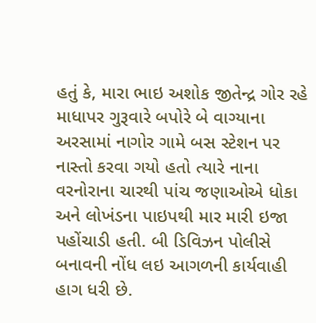હતું કે, મારા ભાઇ અશોક જીતેન્દ્ર ગોર રહે માધાપર ગુરૂવારે બપોરે બે વાગ્યાના અરસામાં નાગોર ગામે બસ સ્ટેશન પર નાસ્તો કરવા ગયો હતો ત્યારે નાના વરનોરાના ચારથી પાંચ જણાઓએ ધોકા અને લોખંડના પાઇપથી માર મારી ઇજા પહોંચાડી હતી. બી ડિવિઝન પોલીસે બનાવની નોંધ લઇ આગળની કાર્યવાહી હાગ ધરી છે.